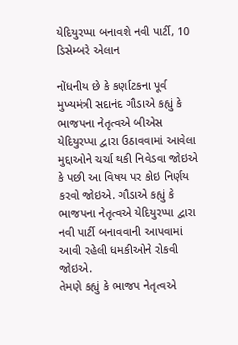યેદિયુરપ્પા બનાવશે નવી પાર્ટી, 10 ડિસેમ્બરે એલાન

નોંધનીય છે કે કર્ણાટકના પૂર્વ મુખ્યમંત્રી સદાનંદ ગૌડાએ કહ્યું કે ભાજપના નેતૃત્વએ બીએસ યેદિયુરપ્પા દ્વારા ઉઠાવવામાં આવેલા મુદ્દાઓને ચર્ચા થકી નિવેડવા જોઇએ કે પછી આ વિષય પર કોઇ નિર્ણય કરવો જોઇએ. ગૌડાએ કહ્યું કે ભાજપના નેતૃત્વએ યેદિયુરપ્પા દ્વારા નવી પાર્ટી બનાવવાની આપવામાં આવી રહેલી ધમકીઓને રોકવી જોઇએ.
તેમણે કહ્યું કે ભાજપ નેતૃત્વએ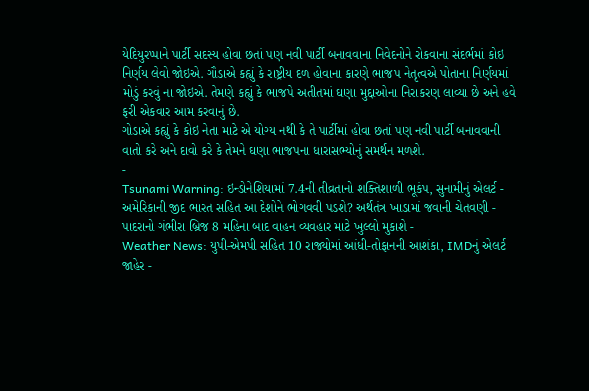યેદિયુરપ્પાને પાર્ટી સદસ્ય હોવા છતાં પણ નવી પાર્ટી બનાવવાના નિવેદનોને રોકવાના સંદર્ભમાં કોઇ નિર્ણય લેવો જોઇએ. ગૌડાએ કહ્યું કે રાષ્ટ્રીય દળ હોવાના કારણે ભાજપ નેતૃત્વએ પોતાના નિર્ણયમાં મોડું કરવું ના જોઇએ. તેમણે કહ્યું કે ભાજપે અતીતમાં ઘણા મુદ્દાઓના નિરાકરણ લાવ્યા છે અને હવે ફરી એકવાર આમ કરવાનું છે.
ગોડાએ કહ્યું કે કોઇ નેતા માટે એ યોગ્ય નથી કે તે પાર્ટીમાં હોવા છતાં પણ નવી પાર્ટી બનાવવાની વાતો કરે અને દાવો કરે કે તેમને ઘણા ભાજપના ધારાસભ્યોનું સમર્થન મળશે.
-
Tsunami Warning: ઇન્ડોનેશિયામાં 7.4ની તીવ્રતાનો શક્તિશાળી ભૂકંપ, સુનામીનું એલર્ટ -
અમેરિકાની જીદ ભારત સહિત આ દેશોને ભોગવવી પડશે? અર્થતંત્ર ખાડામાં જવાની ચેતવણી -
પાદરાનો ગંભીરા બ્રિજ 8 મહિના બાદ વાહન વ્યવહાર માટે ખુલ્લો મુકાશે -
Weather News: યુપી-એમપી સહિત 10 રાજ્યોમાં આંધી-તોફાનની આશંકા, IMDનું એલર્ટ જાહેર -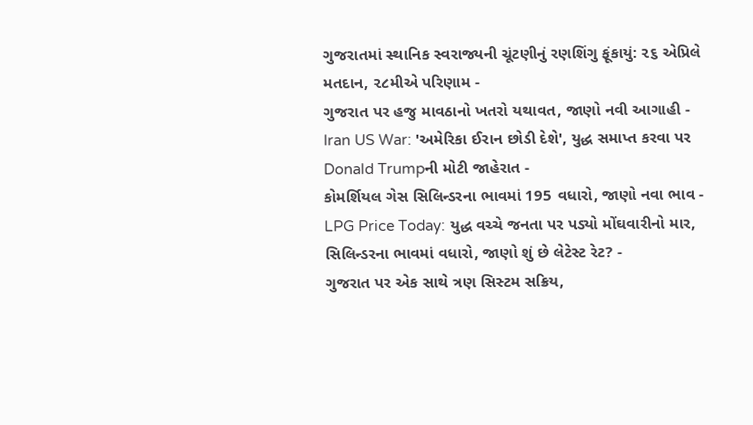ગુજરાતમાં સ્થાનિક સ્વરાજ્યની ચૂંટણીનું રણશિંગુ ફૂંકાયું: ૨૬ એપ્રિલે મતદાન, ૨૮મીએ પરિણામ -
ગુજરાત પર હજુ માવઠાનો ખતરો યથાવત, જાણો નવી આગાહી -
Iran US War: 'અમેરિકા ઈરાન છોડી દેશે', યુદ્ધ સમાપ્ત કરવા પર Donald Trumpની મોટી જાહેરાત -
કોમર્શિયલ ગેસ સિલિન્ડરના ભાવમાં 195 વધારો, જાણો નવા ભાવ -
LPG Price Today: યુદ્ધ વચ્ચે જનતા પર પડ્યો મોંઘવારીનો માર, સિલિન્ડરના ભાવમાં વધારો, જાણો શું છે લેટેસ્ટ રેટ? -
ગુજરાત પર એક સાથે ત્રણ સિસ્ટમ સક્રિય,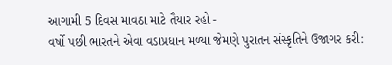આગામી 5 દિવસ માવઠા માટે તૈયાર રહો -
વર્ષો પછી ભારતને એવા વડાપ્રધાન મળ્યા જેમણે પુરાતન સંસ્કૃતિને ઉજાગર કરી: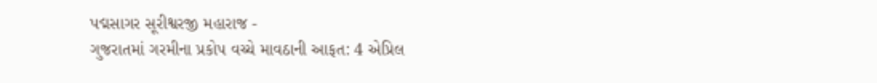પદ્મસાગર સૂરીશ્વરજી મહારાજ -
ગુજરાતમાં ગરમીના પ્રકોપ વચ્ચે માવઠાની આફત: 4 એપ્રિલ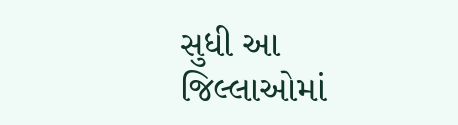સુધી આ જિલ્લાઓમાં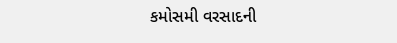કમોસમી વરસાદની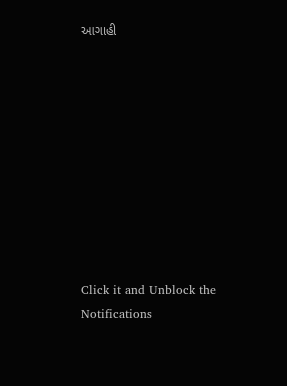આગાહી










Click it and Unblock the Notifications